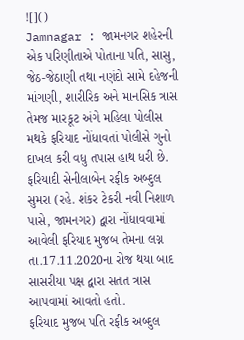![]()
Jamnagar : જામનગર શહેરની એક પરિણીતાએ પોતાના પતિ, સાસુ, જેઠ-જેઠાણી તથા નણંદો સામે દહેજની માંગણી, શારીરિક અને માનસિક ત્રાસ તેમજ મારકૂટ અંગે મહિલા પોલીસ મથકે ફરિયાદ નોંધાવતાં પોલીસે ગુનો દાખલ કરી વધુ તપાસ હાથ ધરી છે.
ફરિયાદી સેનીલાબેન રફીક અબ્દુલ સુમરા (રહે. શંકર ટેકરી નવી નિશાળ પાસે, જામનગર) દ્વારા નોંધાવવામાં આવેલી ફરિયાદ મુજબ તેમના લગ્ન તા.17.11.2020ના રોજ થયા બાદ સાસરીયા પક્ષ દ્વારા સતત ત્રાસ આપવામાં આવતો હતો.
ફરિયાદ મુજબ પતિ રફીક અબ્દુલ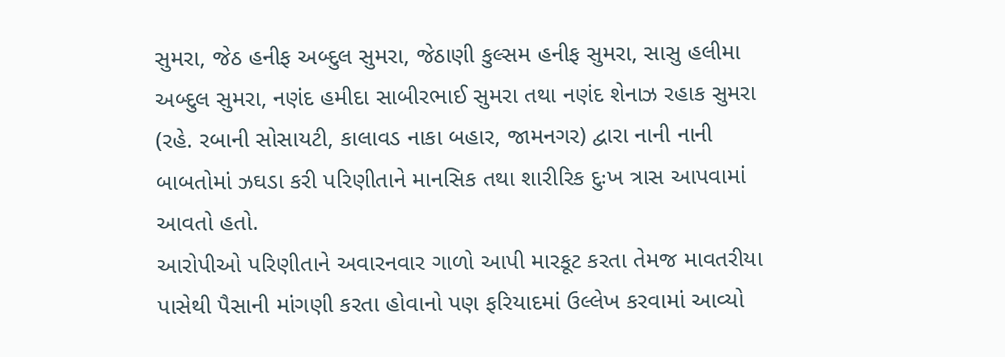સુમરા, જેઠ હનીફ અબ્દુલ સુમરા, જેઠાણી કુલ્સમ હનીફ સુમરા, સાસુ હલીમા અબ્દુલ સુમરા, નણંદ હમીદા સાબીરભાઈ સુમરા તથા નણંદ શેનાઝ રહાક સુમરા (રહે. રબાની સોસાયટી, કાલાવડ નાકા બહાર, જામનગર) દ્વારા નાની નાની બાબતોમાં ઝઘડા કરી પરિણીતાને માનસિક તથા શારીરિક દુઃખ ત્રાસ આપવામાં આવતો હતો.
આરોપીઓ પરિણીતાને અવારનવાર ગાળો આપી મારકૂટ કરતા તેમજ માવતરીયા પાસેથી પૈસાની માંગણી કરતા હોવાનો પણ ફરિયાદમાં ઉલ્લેખ કરવામાં આવ્યો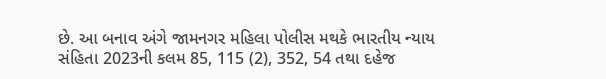છે. આ બનાવ અંગે જામનગર મહિલા પોલીસ મથકે ભારતીય ન્યાય સંહિતા 2023ની કલમ 85, 115 (2), 352, 54 તથા દહેજ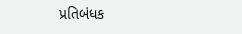પ્રતિબંધક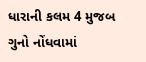ધારાની કલમ 4 મુજબ ગુનો નોંધવામાં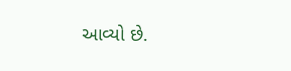આવ્યો છે.